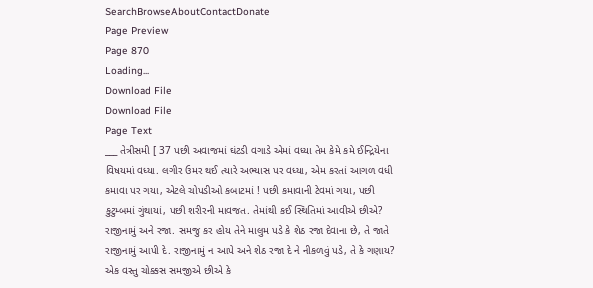SearchBrowseAboutContactDonate
Page Preview
Page 870
Loading...
Download File
Download File
Page Text
___ તેત્રીસમી [ 37 પછી અવાજમાં ઘંટડી વગાડે એમાં વધ્યા તેમ કેમે કમે ઈન્દ્રિયેના વિષયમાં વધ્યા. લગીર ઉમર થઈ ત્યારે અભ્યાસ પર વધ્યા, એમ કરતાં આગળ વધી કમાવા પર ગયા, એટલે ચોપડીઓ કબાટમાં ! પછી કમાવાની ટેવમાં ગયા, પછી કુટુમ્બમાં ગુંથાયાં, પછી શરીરની માવજત. તેમાંથી કઈ સ્થિતિમાં આવીએ છીએ? રાજીનામું અને રજા. સમજુ કર હોય તેને માલુમ પડે કે શેઠ રજા દેવાના છે, તે જાતે રાજીનામું આપી દે. રાજીનામું ન આપે અને શેઠ રજા દે ને નીકળવું પડે, તે કે ગણાય? એક વસ્તુ ચોક્કસ સમજીએ છીએ કે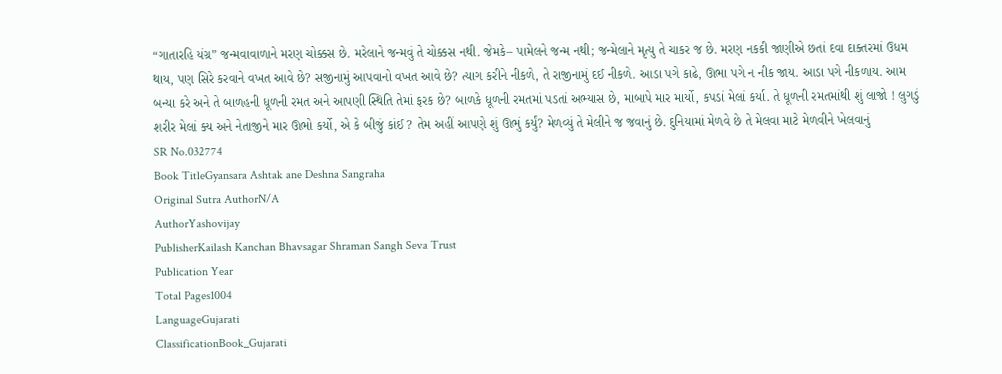“ગાતારહિ યંગ્ર” જન્મવાવાળાને મરણ ચોક્કસ છે. મરેલાને જન્મવું તે ચોક્કસ નથી. જેમકે– પામેલને જન્મ નથી; જન્મેલાને મૃત્યુ તે ચાકર જ છે. મરણ નકકી જાણીએ છતાં દવા દાક્તરમાં ઉધમ થાય, પણ સિરે કરવાને વખત આવે છે? સજીનામું આપવાનો વખત આવે છે? ત્યાગ કરીને નીકળે, તે રાજીનામું દઈ નીકળે. આડા પગે કાઢે, ઊભા પગે ન નીક જાય. આડા પગે નીકળાય. આમ બન્યા કરે અને તે બાળહની ધૂળની રમત અને આપણી સ્થિતિ તેમાં ફરક છે? બાળકે ધૂળની રમતમાં પડતાં અભ્યાસ છે, માબાપે માર માર્યો, કપડાં મેલાં કર્યા. તે ધૂળની રમતમાંથી શું લાજો ! લુગડું શરીર મેલાં ક્ય અને નેતાજીને માર ઊભો કર્યો, એ કે બીજું કાંઈ ? તેમ અહીં આપણે શું ઊભું કર્યું? મેળવ્યું તે મેલીને જ જવાનું છે. દુનિયામાં મેળવે છે તે મેલવા માટે મેળવીને ખેલવાનું
SR No.032774
Book TitleGyansara Ashtak ane Deshna Sangraha
Original Sutra AuthorN/A
AuthorYashovijay
PublisherKailash Kanchan Bhavsagar Shraman Sangh Seva Trust
Publication Year
Total Pages1004
LanguageGujarati
ClassificationBook_Gujarati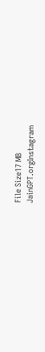File Size17 MB
JainGPT.orgInstagram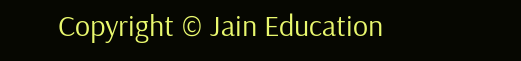Copyright © Jain Education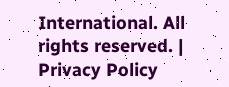International. All rights reserved. | Privacy Policy